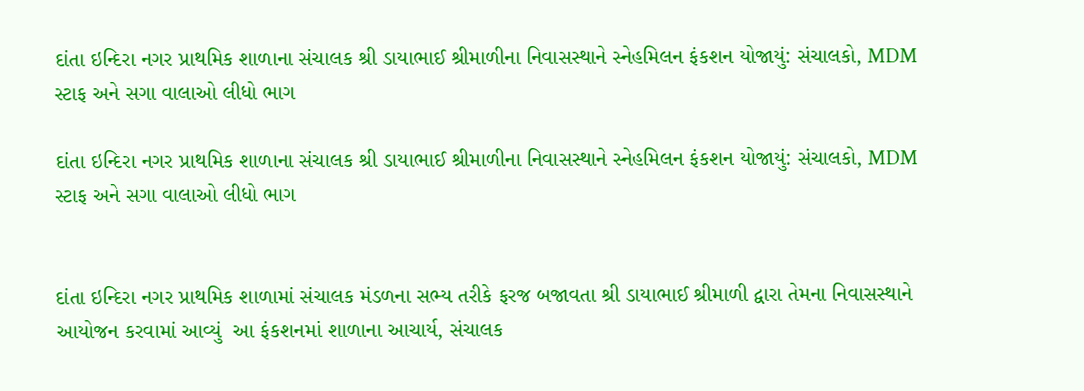દાંતા ઇન્દિરા નગર પ્રાથમિક શાળાના સંચાલક શ્રી ડાયાભાઈ શ્રીમાળીના નિવાસસ્થાને સ્નેહમિલન ફંકશન યોજાયું: સંચાલકો, MDM સ્ટાફ અને સગા વાલાઓ લીધો ભાગ

દાંતા ઇન્દિરા નગર પ્રાથમિક શાળાના સંચાલક શ્રી ડાયાભાઈ શ્રીમાળીના નિવાસસ્થાને સ્નેહમિલન ફંકશન યોજાયું: સંચાલકો, MDM સ્ટાફ અને સગા વાલાઓ લીધો ભાગ


દાંતા ઇન્દિરા નગર પ્રાથમિક શાળામાં સંચાલક મંડળના સભ્ય તરીકે ફરજ બજાવતા શ્રી ડાયાભાઈ શ્રીમાળી દ્વારા તેમના નિવાસસ્થાને આયોજન કરવામાં આવ્યું  આ ફંકશનમાં શાળાના આચાર્ય, સંચાલક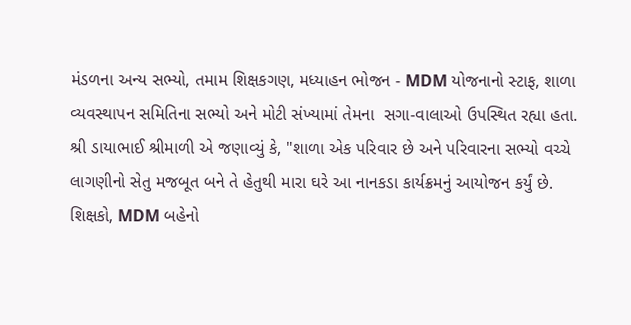મંડળના અન્ય સભ્યો, તમામ શિક્ષકગણ, મધ્યાહન ભોજન - MDM યોજનાનો સ્ટાફ, શાળા વ્યવસ્થાપન સમિતિના સભ્યો અને મોટી સંખ્યામાં તેમના  સગા-વાલાઓ ઉપસ્થિત રહ્યા હતા. શ્રી ડાયાભાઈ શ્રીમાળી એ જણાવ્યું કે, "શાળા એક પરિવાર છે અને પરિવારના સભ્યો વચ્ચે લાગણીનો સેતુ મજબૂત બને તે હેતુથી મારા ઘરે આ નાનકડા કાર્યક્રમનું આયોજન કર્યું છે. શિક્ષકો, MDM બહેનો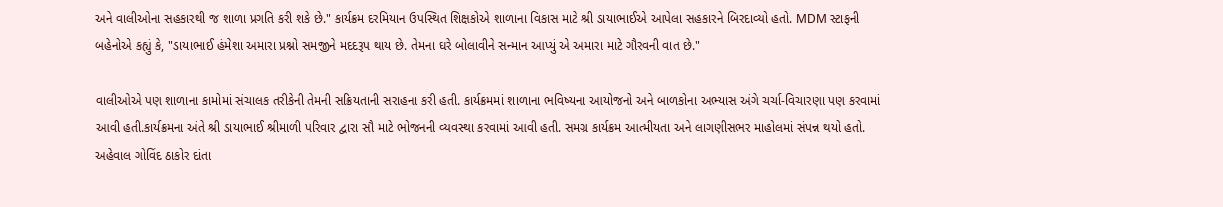અને વાલીઓના સહકારથી જ શાળા પ્રગતિ કરી શકે છે." કાર્યક્રમ દરમિયાન ઉપસ્થિત શિક્ષકોએ શાળાના વિકાસ માટે શ્રી ડાયાભાઈએ આપેલા સહકારને બિરદાવ્યો હતો. MDM સ્ટાફની બહેનોએ કહ્યું કે, "ડાયાભાઈ હંમેશા અમારા પ્રશ્નો સમજીને મદદરૂપ થાય છે. તેમના ઘરે બોલાવીને સન્માન આપ્યું એ અમારા માટે ગૌરવની વાત છે."

વાલીઓએ પણ શાળાના કામોમાં સંચાલક તરીકેની તેમની સક્રિયતાની સરાહના કરી હતી. કાર્યક્રમમાં શાળાના ભવિષ્યના આયોજનો અને બાળકોના અભ્યાસ અંગે ચર્ચા-વિચારણા પણ કરવામાં આવી હતી.કાર્યક્રમના અંતે શ્રી ડાયાભાઈ શ્રીમાળી પરિવાર દ્વારા સૌ માટે ભોજનની વ્યવસ્થા કરવામાં આવી હતી. સમગ્ર કાર્યક્રમ આત્મીયતા અને લાગણીસભર માહોલમાં સંપન્ન થયો હતો. અહેવાલ ગોવિંદ ઠાકોર દાંતા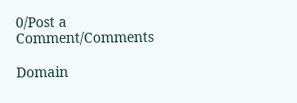0/Post a Comment/Comments

Domain